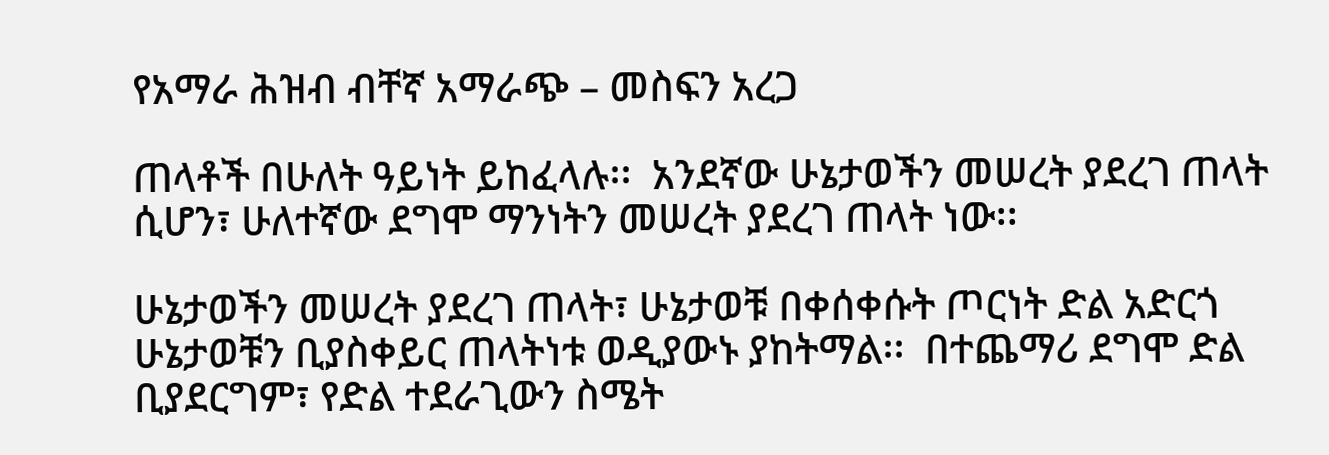የአማራ ሕዝብ ብቸኛ አማራጭ – መስፍን አረጋ

ጠላቶች በሁለት ዓይነት ይከፈላሉ፡፡  አንደኛው ሁኔታወችን መሠረት ያደረገ ጠላት ሲሆን፣ ሁለተኛው ደግሞ ማንነትን መሠረት ያደረገ ጠላት ነው፡፡

ሁኔታወችን መሠረት ያደረገ ጠላት፣ ሁኔታወቹ በቀሰቀሱት ጦርነት ድል አድርጎ ሁኔታወቹን ቢያስቀይር ጠላትነቱ ወዲያውኑ ያከትማል፡፡  በተጨማሪ ደግሞ ድል ቢያደርግም፣ የድል ተደራጊውን ስሜት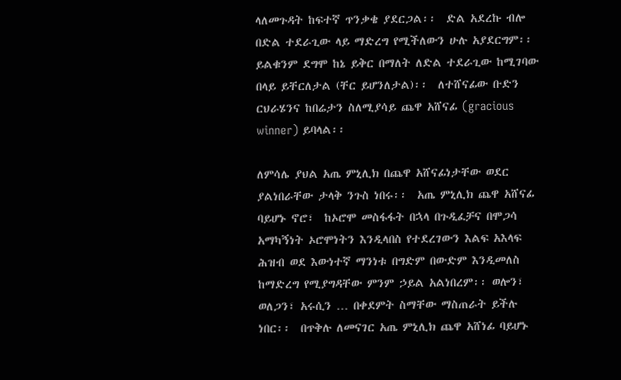ላለመጉዳት ከፍተኛ ጥንቃቄ ያደርጋል፡፡  ድል አደረኩ ብሎ በድል ተደራጊው ላይ ማድረግ የሚችለውን ሁሉ አያደርግም፡፡  ይልቁንም ደግሞ ከኔ ይቅር በማለት ለድል ተደራጊው ከሚገባው በላይ ይቸርለታል (ቸር ይሆንለታል)፡፡  ለተሸናፊው ቡድን ርህራሄንና ከበሬታን ስለሚያሳይ ጨዋ አሸናፊ (gracious winner) ይባላል፡፡

ለምሳሌ ያህል አጤ ምኒሊክ በጨዋ አሸናፊነታቸው ወደር ያልነበራቸው ታላቅ ንጉስ ነበሩ፡፡  አጤ ምኒሊክ ጨዋ አሸናፊ ባይሆኑ ኖሮ፣  ከኦሮሞ መስፋፋት በኋላ በጉዲፈቻና በሞጋሳ አማካኝነት ኦሮሞነትን እንዲላበስ የተደረገውን እልፍ አእላፍ ሕዝብ ወደ እውነተኛ ማንነቱ በግድም በውድም እንዲመለስ ከማድረግ የሚያግዳቸው ምንም ኃይል አልነበረም፡፡ ወሎን፣ ወለጋን፣ አሩሲን … በቀደምት ስማቸው ማስጠራት ይችሉ ነበር፡፡  በጥቅሉ ለመናገር አጤ ምኒሊክ ጨዋ አሸነፊ ባይሆኑ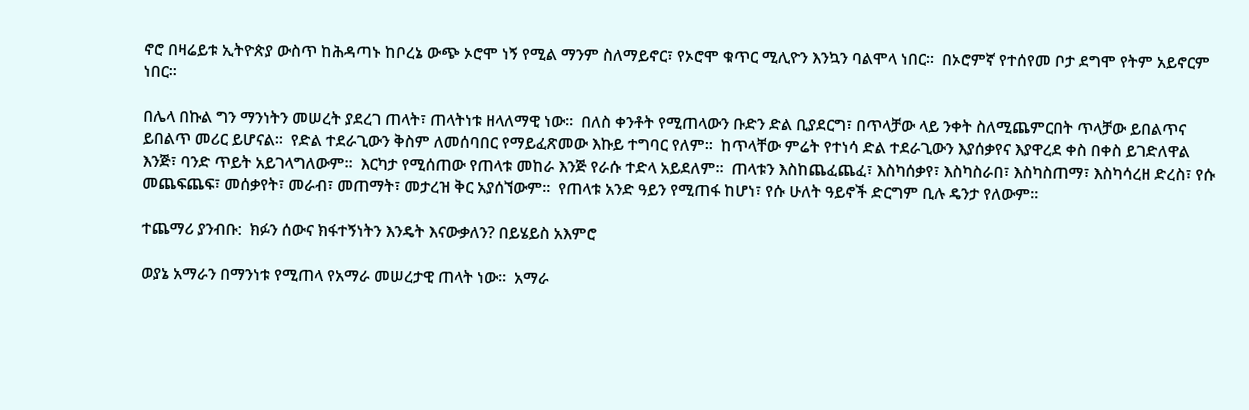ኖሮ በዛሬይቱ ኢትዮጵያ ውስጥ ከሕዳጣኑ ከቦረኔ ውጭ ኦሮሞ ነኝ የሚል ማንም ስለማይኖር፣ የኦሮሞ ቁጥር ሚሊዮን እንኳን ባልሞላ ነበር፡፡  በኦሮምኛ የተሰየመ ቦታ ደግሞ የትም አይኖርም ነበር፡፡

በሌላ በኩል ግን ማንነትን መሠረት ያደረገ ጠላት፣ ጠላትነቱ ዘላለማዊ ነው፡፡  በለስ ቀንቶት የሚጠላውን ቡድን ድል ቢያደርግ፣ በጥላቻው ላይ ንቀት ስለሚጨምርበት ጥላቻው ይበልጥና ይበልጥ መሪር ይሆናል፡፡  የድል ተደራጊውን ቅስም ለመሰባበር የማይፈጽመው እኩይ ተግባር የለም፡፡  ከጥላቸው ምሬት የተነሳ ድል ተደራጊውን እያሰቃየና እያዋረደ ቀስ በቀስ ይገድለዋል እንጅ፣ ባንድ ጥይት አይገላግለውም፡፡  እርካታ የሚሰጠው የጠላቱ መከራ እንጅ የራሱ ተድላ አይደለም፡፡  ጠላቱን እስከጨፈጨፈ፣ እስካሰቃየ፣ እስካስራበ፣ እስካስጠማ፣ እስካሳረዘ ድረስ፣ የሱ መጨፍጨፍ፣ መሰቃየት፣ መራብ፣ መጠማት፣ መታረዝ ቅር አያሰኘውም፡፡  የጠላቱ አንድ ዓይን የሚጠፋ ከሆነ፣ የሱ ሁለት ዓይኖች ድርግም ቢሉ ዴንታ የለውም፡፡

ተጨማሪ ያንብቡ:  ክፉን ሰውና ክፋተኝነትን እንዴት እናውቃለን? በይሄይስ አእምሮ

ወያኔ አማራን በማንነቱ የሚጠላ የአማራ መሠረታዊ ጠላት ነው፡፡  አማራ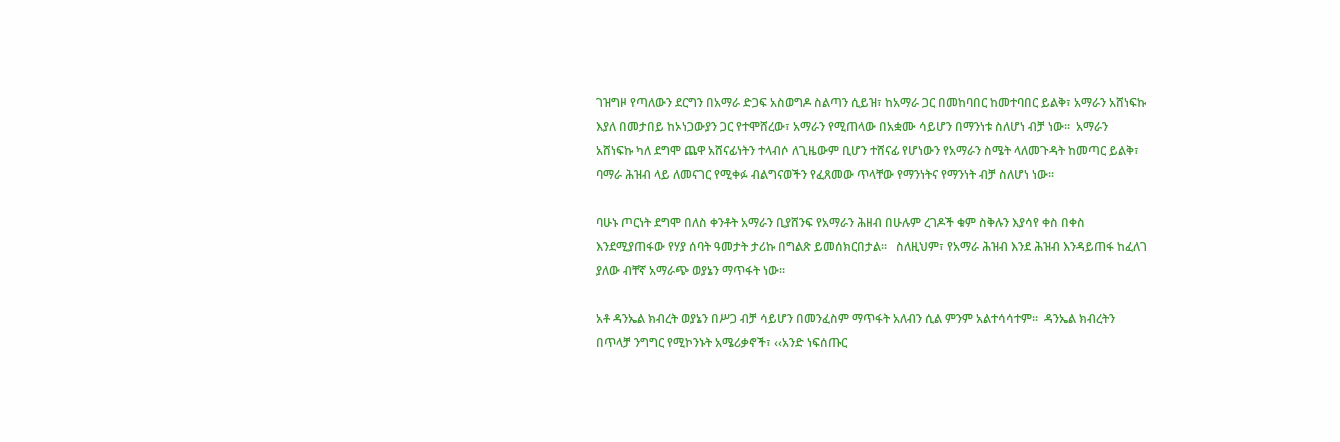ገዝግዞ የጣለውን ደርግን በአማራ ድጋፍ አስወግዶ ስልጣን ሲይዝ፣ ከአማራ ጋር በመከባበር ከመተባበር ይልቅ፣ አማራን አሸነፍኩ እያለ በመታበይ ከኦነጋውያን ጋር የተሞሸረው፣ አማራን የሚጠላው በአቋሙ ሳይሆን በማንነቱ ስለሆነ ብቻ ነው፡፡  አማራን አሸነፍኩ ካለ ደግሞ ጨዋ አሸናፊነትን ተላብሶ ለጊዜውም ቢሆን ተሸናፊ የሆነውን የአማራን ስሜት ላለመጉዳት ከመጣር ይልቅ፣ ባማራ ሕዝብ ላይ ለመናገር የሚቀፉ ብልግናወችን የፈጸመው ጥላቸው የማንነትና የማንነት ብቻ ስለሆነ ነው፡፡

ባሁኑ ጦርነት ደግሞ በለስ ቀንቶት አማራን ቢያሸንፍ የአማራን ሕዘብ በሁሉም ረገዶች ቁም ስቅሉን እያሳየ ቀስ በቀስ እንደሚያጠፋው የሃያ ሰባት ዓመታት ታሪኩ በግልጽ ይመሰክርበታል፡፡   ስለዚህም፣ የአማራ ሕዝብ እንደ ሕዝብ እንዳይጠፋ ከፈለገ ያለው ብቸኛ አማራጭ ወያኔን ማጥፋት ነው፡፡

አቶ ዳንኤል ክብረት ወያኔን በሥጋ ብቻ ሳይሆን በመንፈስም ማጥፋት አለብን ሲል ምንም አልተሳሳተም፡፡  ዳንኤል ክብረትን በጥላቻ ንግግር የሚኮንኑት አሜሪቃኖች፣ ‹‹አንድ ነፍሰጡር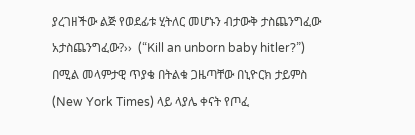ያረገዘችው ልጅ የወደፊቱ ሂትለር መሆኑን ብታውቅ ታስጨንግፈው አታስጨንግፈው?››  (“Kill an unborn baby hitler?”) በሚል መላምታዊ ጥያቄ በትልቁ ጋዜጣቸው በኒዮርክ ታይምስ (New York Times) ላይ ላያሌ ቀናት የጦፈ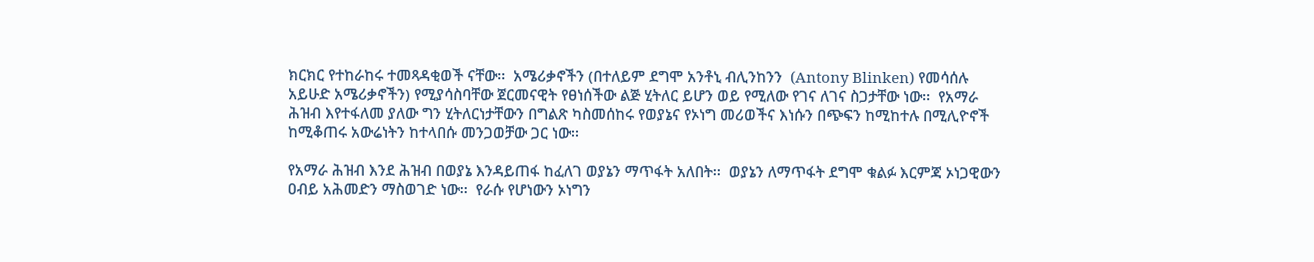ክርክር የተከራከሩ ተመጻዳቂወች ናቸው፡፡  አሜሪቃኖችን (በተለይም ደግሞ አንቶኒ ብሊንከንን  (Antony Blinken) የመሳሰሉ አይሁድ አሜሪቃኖችን) የሚያሳስባቸው ጀርመናዊት የፀነሰችው ልጅ ሂትለር ይሆን ወይ የሚለው የገና ለገና ስጋታቸው ነው፡፡  የአማራ ሕዝብ እየተፋለመ ያለው ግን ሂትለርነታቸውን በግልጽ ካስመሰከሩ የወያኔና የኦነግ መሪወችና እነሱን በጭፍን ከሚከተሉ በሚሊዮኖች ከሚቆጠሩ አውሬነትን ከተላበሱ መንጋወቻው ጋር ነው፡፡

የአማራ ሕዝብ እንደ ሕዝብ በወያኔ እንዳይጠፋ ከፈለገ ወያኔን ማጥፋት አለበት፡፡  ወያኔን ለማጥፋት ደግሞ ቁልፉ እርምጃ ኦነጋዊውን ዐብይ አሕመድን ማስወገድ ነው፡፡  የራሱ የሆነውን ኦነግን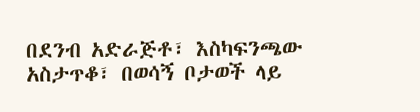በደንብ አድራጅቶ፣ እስካፍንጫው አስታጥቆ፣ በወሳኝ ቦታወች ላይ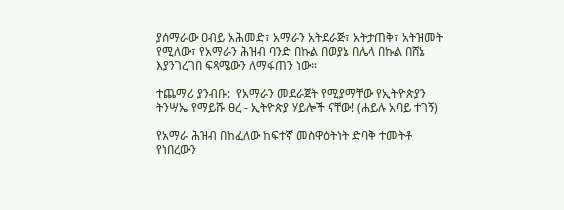ያሰማራው ዐብይ አሕመድ፣ አማራን አትደራጅ፣ አትታጠቅ፣ አትዝመት የሚለው፣ የአማራን ሕዝብ ባንድ በኩል በወያኔ በሌላ በኩል በሸኔ እያንገረገበ ፍጻሜውን ለማፋጠን ነው፡፡

ተጨማሪ ያንብቡ:  የአማራን መደራጀት የሚያማቸው የኢትዮጵያን ትንሣኤ የማይሹ ፀረ - ኢትዮጵያ ሃይሎች ናቸው! (ሐይሉ አባይ ተገኝ)

የአማራ ሕዝብ በከፈለው ከፍተኛ መስዋዕትነት ድባቅ ተመትቶ የነበረውን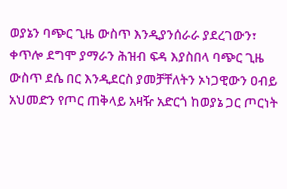ወያኔን ባጭር ጊዜ ውስጥ እንዲያንሰራራ ያደረገውን፣ ቀጥሎ ደግሞ ያማራን ሕዝብ ፍዳ እያስበላ ባጭር ጊዜ ውስጥ ደሴ በር እንዲደርስ ያመቻቸለትን ኦነጋዊውን ዐብይ አህመድን የጦር ጠቅላይ አዛዥ አድርጎ ከወያኔ ጋር ጦርነት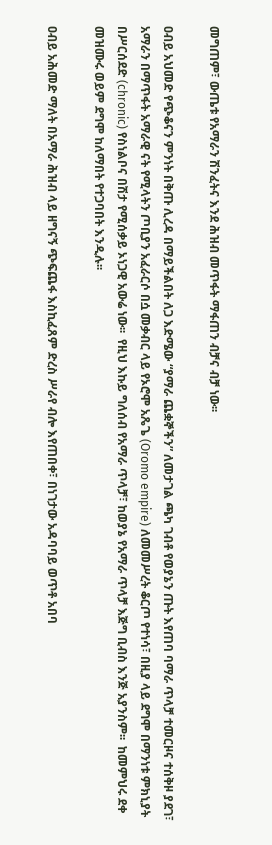መግጠም፣ ውጤቱ የአማራን ሽንፈትና እንደ ሕዝብ መጥፋት ማፋጠን ብቻና ብቻ ነው፡፡

ዐብይ አህመድ የጭቆናን ምንነት በቅጡ ሊረዳ በማይችልበት ለጋ እድሜው “ያማራ ጨቋኞችን” ለመታገል ጫካ ገብቶ የወያኔን ጡት እየጠባ ባማራ ጥላቻ ተመርዞና ተሰቅዞ ያደገ፣ አማራን በማጥፋት አማራዊ ናት የሚላትን ጦቢያን አፈራርሶ በሷ መቃብር ላይ የኦሮሞ አጼጌ (Oromo empire) ለመመሥረት ቆርጦ የተነሳ፣ በዚያ ላይ ደግሞ በማንነቱ ምክኒያት በሥርሰደድ (chronic) የስነልቦና በሽታ የሚሰቃይ ኦነጋዊ አውሬ ነው፡፡  የዚህ እኩይ ግለሰብ የአማራ ጥላቻ፣ ከወያኔ የአማራ ጥላቻ እጅግ ቢብስ እንጅ አያንስም፡፡  ከመምህሩ ደቀ መዝሙሩ ወይም ደግሞ ከለማበት የተጋባበት እንዲሉ፡፡

ዐብይ አሕመድ ማለት በአማራ ሕዝብ ላይ ዘግናኝ ጭፍጨፋ እስኪፈጸም ድረስ ሥራየ ብሎ እየጠበቀ፣ በነገታው አዳባባይ ወጥቶ አበባ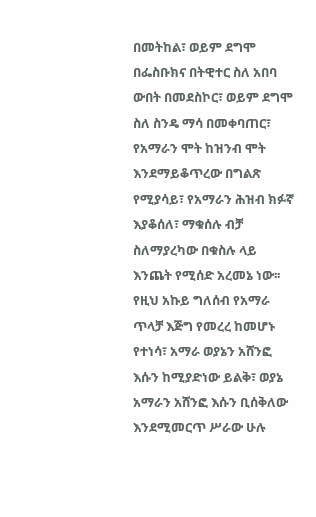በመትከል፣ ወይም ደግሞ በፌስቡክና በትዊተር ስለ አበባ ውበት በመደስኮር፣ ወይም ደግሞ ስለ ስንዴ ማሳ በመቀባጠር፣ የአማራን ሞት ከዝንብ ሞት እንደማይቆጥረው በግልጽ የሚያሳይ፣ የአማራን ሕዝብ ክፉኛ እያቆሰለ፣ ማቁሰሉ ብቻ ስለማያረካው በቁስሉ ላይ እንጨት የሚሰድ አረመኔ ነው፡፡  የዚህ አኩይ ግለሰብ የአማራ ጥላቻ እጅግ የመረረ ከመሆኑ የተነሳ፣ አማራ ወያኔን አሸንፎ እሱን ከሚያድነው ይልቅ፣ ወያኔ አማራን አሸንፎ እሱን ቢሰቅለው እንደሚመርጥ ሥራው ሁሉ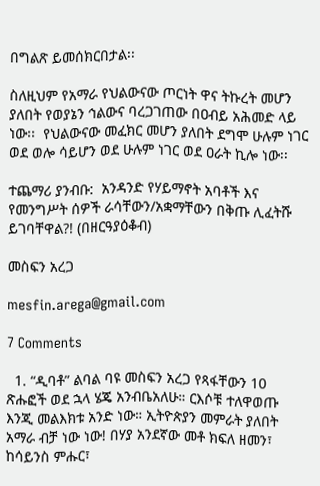በግልጽ ይመሰክርበታል፡፡

ስለዚህም የአማራ የህልውናው ጦርነት ዋና ትኩረት መሆን ያለበት የወያኔን ኅልውና ባረጋገጠው በዐብይ አሕመድ ላይ ነው፡፡  የህልውናው መፈክር መሆን ያለበት ደግሞ ሁሉም ነገር ወደ ወሎ ሳይሆን ወደ ሁሉም ነገር ወደ ዐራት ኪሎ ነው፡፡

ተጨማሪ ያንብቡ:  አንዳንድ የሃይማኖት አባቶች እና የመንግሥት ሰዎች ራሳቸውን/አቋማቸውን በቅጡ ሊፈትሹ ይገባቸዋል?! (በዘርዓያዕቆብ)

መስፍን አረጋ

mesfin.arega@gmail.com

7 Comments

  1. “ዲባቶ” ልባል ባዩ መስፍን አረጋ የጻፋቸውን 10 ጽሑፎች ወደ ኋላ ሄጄ አንብቤአለሁ። ርእሶቹ ተለዋወጡ እንጂ መልእክቱ አንድ ነው። ኢትዮጵያን መምራት ያለበት አማራ ብቻ ነው ነው! በሃያ አንደኛው መቶ ክፍለ ዘመን፣ ከሳይንስ ምሑር፣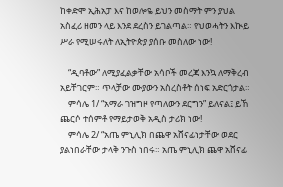ከቀድሞ ኢሕአፓ እና ከወሎዬ ይህን መስማት ምን ያህል አስፈሪ ዘመን ላይ እንደ ደረስን ይገልጣል። የህወሓትን እኲይ ሥራ የሚሠሩለት ለኢትዮጵያ ያሰቡ መስለው ነው!

    “ዲባቶው” ለሚያፈልቃቸው አሳቦች መረጃ እንኳ ለማቅረብ አይቸገርም። ጥላቻው ሙያውን አስረስቶት ሰነፍ አድርጎታል።
    ምሳሌ 1/ “አማራ ገዝግዞ የጣለውን ደርግን” ይለናል፤ ይኸ ጨርሶ ተሰምቶ የማይታወቅ አዲስ ታሪክ ነው!
    ምሳሌ 2/ “አጤ ምኒሊክ በጨዋ አሸናፊነታቸው ወደር ያልነበራቸው ታላቅ ንጉስ ነበሩ። አጤ ምኒሊክ ጨዋ አሸናፊ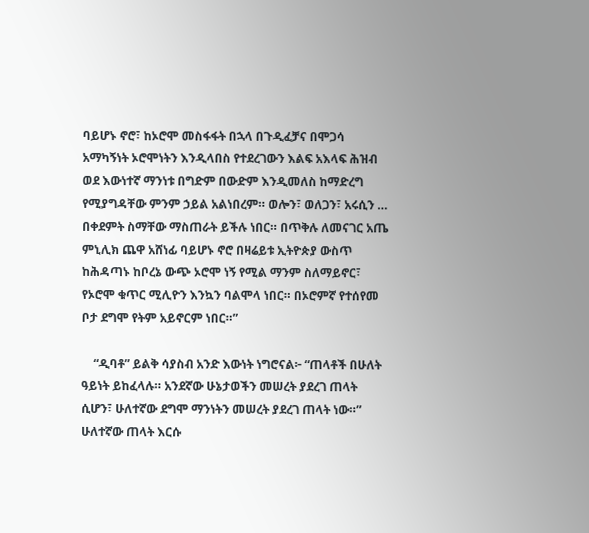ባይሆኑ ኖሮ፣ ከኦሮሞ መስፋፋት በኋላ በጉዲፈቻና በሞጋሳ አማካኝነት ኦሮሞነትን እንዲላበስ የተደረገውን እልፍ አእላፍ ሕዝብ ወደ እውነተኛ ማንነቱ በግድም በውድም እንዲመለስ ከማድረግ የሚያግዳቸው ምንም ኃይል አልነበረም። ወሎን፣ ወለጋን፣ አሩሲን … በቀደምት ስማቸው ማስጠራት ይችሉ ነበር። በጥቅሉ ለመናገር አጤ ምኒሊክ ጨዋ አሸነፊ ባይሆኑ ኖሮ በዛሬይቱ ኢትዮጵያ ውስጥ ከሕዳጣኑ ከቦረኔ ውጭ ኦሮሞ ነኝ የሚል ማንም ስለማይኖር፣ የኦሮሞ ቁጥር ሚሊዮን እንኳን ባልሞላ ነበር። በኦሮምኛ የተሰየመ ቦታ ደግሞ የትም አይኖርም ነበር።”

    “ዲባቶ” ይልቅ ሳያስብ አንድ እውነት ነግሮናል፦ “ጠላቶች በሁለት ዓይነት ይከፈላሉ። አንደኛው ሁኔታወችን መሠረት ያደረገ ጠላት ሲሆን፣ ሁለተኛው ደግሞ ማንነትን መሠረት ያደረገ ጠላት ነው።” ሁለተኛው ጠላት እርሱ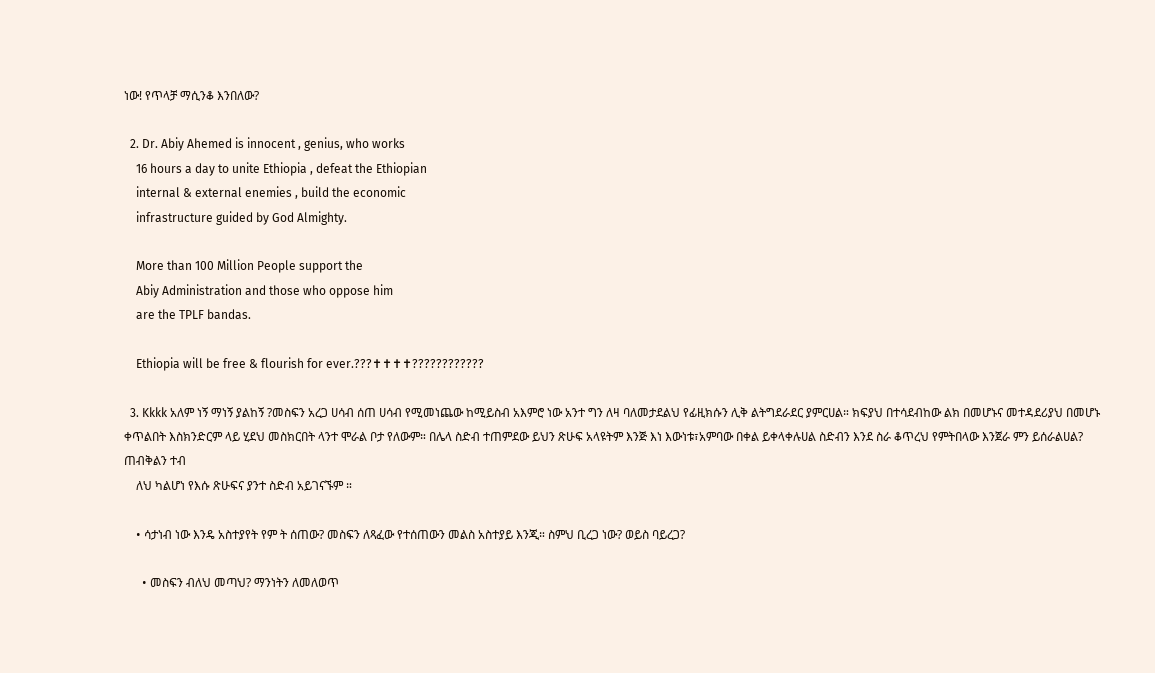ነው! የጥላቻ ማሲንቆ እንበለው?

  2. Dr. Abiy Ahemed is innocent , genius, who works
    16 hours a day to unite Ethiopia , defeat the Ethiopian
    internal & external enemies , build the economic
    infrastructure guided by God Almighty.

    More than 100 Million People support the
    Abiy Administration and those who oppose him
    are the TPLF bandas.

    Ethiopia will be free & flourish for ever.???✝✝✝✝????????????

  3. Kkkk አለም ነኝ ማነኝ ያልከኝ ?መስፍን አረጋ ሀሳብ ሰጠ ሀሳብ የሚመነጨው ከሚይስብ አእምሮ ነው አንተ ግን ለዛ ባለመታደልህ የፊዚክሱን ሊቅ ልትግደራደር ያምርሀል። ክፍያህ በተሳደብከው ልክ በመሆኑና መተዳደሪያህ በመሆኑ ቀጥልበት እስክንድርም ላይ ሂደህ መስክርበት ላንተ ሞራል ቦታ የለውም። በሌላ ስድብ ተጠምደው ይህን ጽሁፍ አላዩትም እንጅ እነ እውነቱ፣አምባው በቀል ይቀላቀሉሀል ስድብን እንደ ስራ ቆጥረህ የምትበላው እንጀራ ምን ይሰራልሀል? ጠብቅልን ተብ
    ለህ ካልሆነ የእሱ ጽሁፍና ያንተ ስድብ አይገናኙም ።

    • ሳታነብ ነው እንዴ አስተያየት የም ት ሰጠው? መስፍን ለጻፈው የተሰጠውን መልስ አስተያይ እንጂ። ስምህ ቢረጋ ነው? ወይስ ባይረጋ?

      • መስፍን ብለህ መጣህ? ማንነትን ለመለወጥ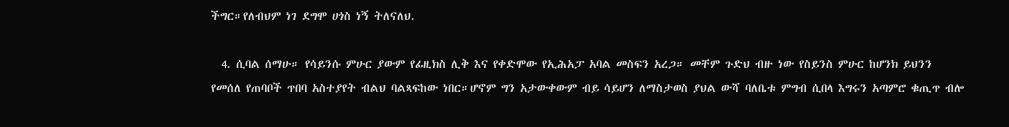ችግር።የለብህም ነገ ደግሞ ሀጎስ ነኝ ትለናለህ.

  4. ሲባል ሰማሁ። የሳይንሱ ምሁር ያውም የፊዚክስ ሊቅ እና የቀድሞው የኢሕአፓ አባል መስፍን አረጋ። መቸም ጉድህ ብዙ ነው የስይንስ ምሁር ከሆንክ ይህንን የመሰለ የጠባቦች ጥበባ አስተያየት ብልህ ባልጻፍከው ነበር።ሆኖም ግን አታውቀውም ብይ ሳይሆን ለማስታወስ ያህል ውሻ ባለቤቱ ምግብ ሲበላ እግሩን አጣምሮ ቁጢጥ ብሎ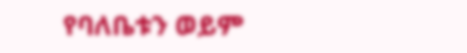የባለቤቱን ወይም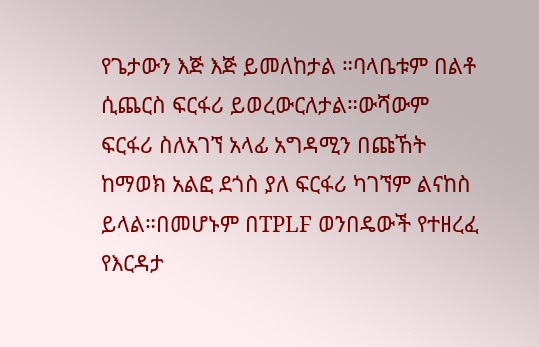የጌታውን እጅ እጅ ይመለከታል ።ባላቤቱም በልቶ ሲጨርስ ፍርፋሪ ይወረውርለታል።ውሻውም ፍርፋሪ ስለአገኘ አላፊ አግዳሚን በጩኸት ከማወክ አልፎ ደጎስ ያለ ፍርፋሪ ካገኘም ልናከስ ይላል።በመሆኑም በTPLF ወንበዴውች የተዘረፈ የእርዳታ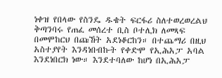ነቀዝ የበላው የስንዴ ዱቄት ፍርፋሪ ስለተወረወረልህ ቅጣንባሩ የጠፈ መሰረተ ቢስ ቦተሊክ ለመጻፍ በመሞከርህ በጩኸት አደነቆርከን። በተጨማሪ በዚህ አስተያየት እንዳነበብኩት የቀድሞ የኢሕአፓ አባል እንደነበርክ ነው። እንደተባለው ከሆነ በኢሕአፓ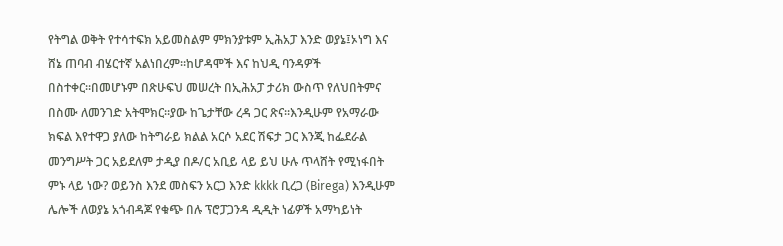የትግል ወቅት የተሳተፍክ አይመስልም ምክንያቱም ኢሕአፓ እንድ ወያኔ፤ኦነግ እና ሸኔ ጠባብ ብሄርተኛ አልነበረም።ከሆዳሞች እና ከህዲ ባንዳዎች በስተቀር።በመሆኑም በጽሁፍህ መሠረት በኢሕአፓ ታሪክ ውስጥ የለህበትምና በስሙ ለመንገድ አትሞክር።ያው ከጌታቸው ረዳ ጋር ጽና።እንዲሁም የአማራው ክፍል እየተዋጋ ያለው ከትግራይ ክልል አርሶ አደር ሽፍታ ጋር እንጂ ከፌደራል መንግሥት ጋር አይደለም ታዲያ በዶ/ር አቢይ ላይ ይህ ሁሉ ጥላሸት የሚነፋበት ምኑ ላይ ነው? ወይንስ እንደ መስፍን አርጋ እንድ kkkk ቢረጋ (Birega) እንዲሁም ሌሎች ለወያኔ አጎብዳጆ የቁጭ በሉ ፕሮፓጋንዳ ዲዲት ነፊዎች አማካይነት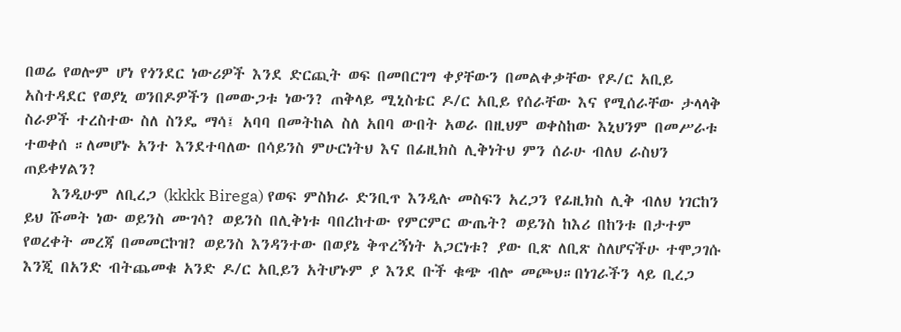በወሬ የወሎም ሆነ የጎንደር ነውሪዎች እንደ ድርጪት ወፍ በመበርገግ ቀያቸውን በመልቀቃቸው የዶ/ር አቢይ አስተዳደር የወያኒ ወንበዶዎችን በመውጋቱ ነውን? ጠቅላይ ሚኒስቴር ዶ/ር አቢይ የሰራቸው እና የሚሰራቸው ታላላቅ ስራዎች ተረስተው ስለ ስንዴ ማሳ፤ አባባ በመትከል ስለ አበባ ውበት አወራ በዚህም ወቀስከው እኒህንም በመሥራቱ ተወቀሰ ።ለመሆኑ አንተ እንደተባለው በሳይንስ ምሁርነትህ እና በፊዚክስ ሊቅነትህ ምን ሰራሁ ብለህ ራስህን ጠይቀሃልን?
    እንዲሁም ለቢረጋ (kkkk Birega) የወፍ ምስክራ ድንቢጥ እንዲሉ መስፍን አረጋን የፊዚክስ ሊቅ ብለህ ነገርከን ይህ ሹመት ነው ወይንስ ሙገሳ? ወይንስ በሊቅነቱ ባበረከተው የምርምር ውጤት? ወይንስ ከእሪ በከንቱ በታተም የወረቀት መረጃ በመመርኮዝ? ወይንስ እንዳንተው በወያኔ ቅጥረኝነት አጋርነቱ? ያው ቢጽ ለቢጽ ስለሆናችሁ ተሞጋገሱ እንጂ በአንድ ብትጨመቁ አንድ ዶ/ር አቢይን አትሆኑም ያ እንደ ቡች ቁጭ ብሎ መጮህ።በነገራችን ላይ ቢረጋ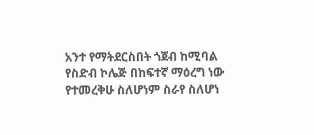አንተ የማትደርስበት ጎጀብ ከሚባል የስድብ ኮሌጅ በከፍተኛ ማዕረግ ነው የተመረቅሁ ስለሆነም ስራየ ስለሆነ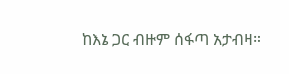ከእኔ ጋር ብዙም ሰፋጣ አታብዛ።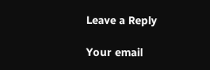Leave a Reply

Your email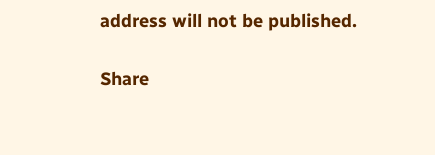address will not be published.

Share